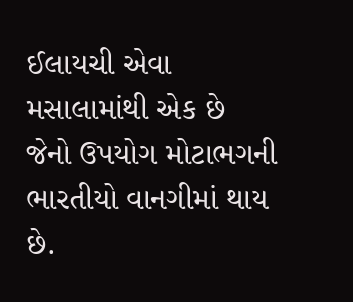ઈલાયચી એવા મસાલામાંથી એક છે જેનો ઉપયોગ મોટાભગની ભારતીયો વાનગીમાં થાય છે.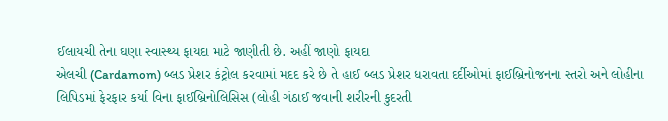ઈલાયચી તેના ઘણા સ્વાસ્થ્ય ફાયદા માટે જાણીતી છે. અહીં જાણો ફાયદા
એલચી (Cardamom) બ્લડ પ્રેશર કંટ્રોલ કરવામાં મદદ કરે છે તે હાઈ બ્લડ પ્રેશર ધરાવતા દર્દીઓમાં ફાઈબ્રિનોજનના સ્તરો અને લોહીના લિપિડમાં ફેરફાર કર્યા વિના ફાઈબ્રિનોલિસિસ (લોહી ગંઠાઈ જવાની શરીરની કુદરતી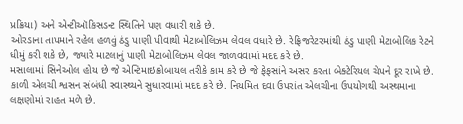પ્રક્રિયા) અને એન્ટીઑકિસડન્ટ સ્થિતિને પણ વધારી શકે છે.
ઓરડાના તાપમાને રહેલ હળવું ઠંડુ પાણી પીવાથી મેટાબોલિઝમ લેવલ વધારે છે. રેફ્રિજરેટરમાંથી ઠંડુ પાણી મેટાબોલિક રેટને ધીમું કરી શકે છે, જ્યારે માટલાનું પાણી મેટાબોલિઝમ લેવલ જાળવવામાં મદદ કરે છે.
મસાલામાં સિનેઓલ હોય છે જે એન્ટિમાઇક્રોબાયલ તરીકે કામ કરે છે જે ફેફસાંને અસર કરતા બેક્ટેરિયલ ચેપને દૂર રાખે છે. કાળી એલચી શ્વસન સંબંધી સ્વાસ્થ્યને સુધારવામાં મદદ કરે છે. નિયમિત દવા ઉપરાંત એલચીના ઉપયોગથી અસ્થમાના લક્ષણોમાં રાહત મળે છે.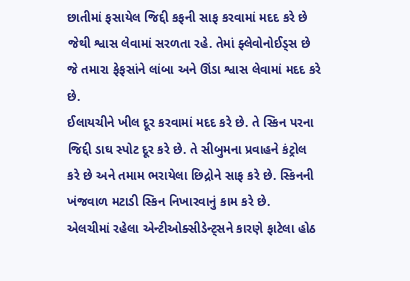છાતીમાં ફસાયેલ જિદ્દી કફની સાફ કરવામાં મદદ કરે છે જેથી શ્વાસ લેવામાં સરળતા રહે. તેમાં ફ્લેવોનોઈડ્સ છે જે તમારા ફેફસાંને લાંબા અને ઊંડા શ્વાસ લેવામાં મદદ કરે છે.
ઈલાયચીને ખીલ દૂર કરવામાં મદદ કરે છે. તે સ્કિન પરના જિદ્દી ડાઘ સ્પોટ દૂર કરે છે. તે સીબુમના પ્રવાહને કંટ્રોલ કરે છે અને તમામ ભરાયેલા છિદ્રોને સાફ કરે છે. સ્કિનની ખંજવાળ મટાડી સ્કિન નિખારવાનું કામ કરે છે.
એલચીમાં રહેલા એન્ટીઓક્સીડેન્ટ્સને કારણે ફાટેલા હોઠ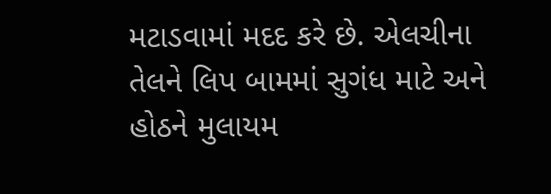મટાડવામાં મદદ કરે છે. એલચીના તેલને લિપ બામમાં સુગંધ માટે અને હોઠને મુલાયમ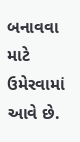બનાવવા માટે ઉમેરવામાં આવે છે.